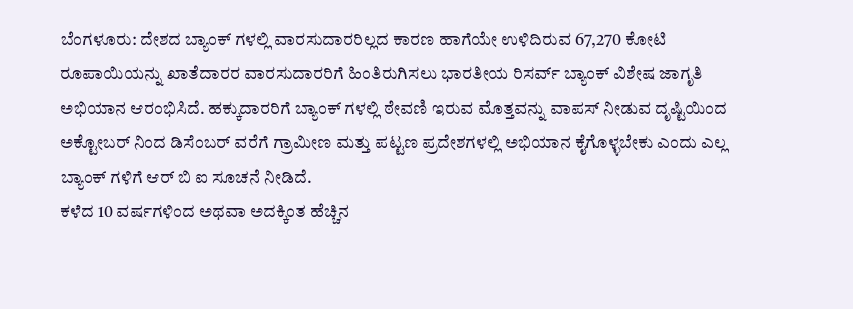ಬೆಂಗಳೂರು: ದೇಶದ ಬ್ಯಾಂಕ್ ಗಳಲ್ಲಿ ವಾರಸುದಾರರಿಲ್ಲದ ಕಾರಣ ಹಾಗೆಯೇ ಉಳಿದಿರುವ 67,270 ಕೋಟಿ ರೂಪಾಯಿಯನ್ನು ಖಾತೆದಾರರ ವಾರಸುದಾರರಿಗೆ ಹಿಂತಿರುಗಿಸಲು ಭಾರತೀಯ ರಿಸರ್ವ್ ಬ್ಯಾಂಕ್ ವಿಶೇಷ ಜಾಗೃತಿ ಅಭಿಯಾನ ಆರಂಭಿಸಿದೆ. ಹಕ್ಕುದಾರರಿಗೆ ಬ್ಯಾಂಕ್ ಗಳಲ್ಲಿ ಠೇವಣಿ ಇರುವ ಮೊತ್ತವನ್ನು ವಾಪಸ್ ನೀಡುವ ದೃಷ್ಟಿಯಿಂದ ಅಕ್ಟೋಬರ್ ನಿಂದ ಡಿಸೆಂಬರ್ ವರೆಗೆ ಗ್ರಾಮೀಣ ಮತ್ತು ಪಟ್ಟಣ ಪ್ರದೇಶಗಳಲ್ಲಿ ಅಭಿಯಾನ ಕೈಗೊಳ್ಳಬೇಕು ಎಂದು ಎಲ್ಲ ಬ್ಯಾಂಕ್ ಗಳಿಗೆ ಆರ್ ಬಿ ಐ ಸೂಚನೆ ನೀಡಿದೆ.
ಕಳೆದ 10 ವರ್ಷಗಳಿಂದ ಅಥವಾ ಅದಕ್ಕಿಂತ ಹೆಚ್ಚಿನ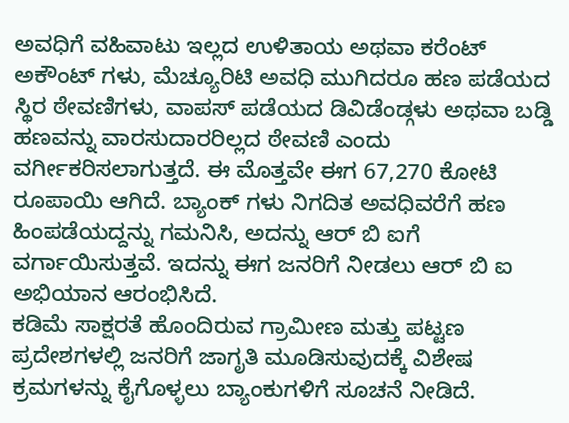ಅವಧಿಗೆ ವಹಿವಾಟು ಇಲ್ಲದ ಉಳಿತಾಯ ಅಥವಾ ಕರೆಂಟ್ ಅಕೌಂಟ್ ಗಳು, ಮೆಚ್ಯೂರಿಟಿ ಅವಧಿ ಮುಗಿದರೂ ಹಣ ಪಡೆಯದ ಸ್ಥಿರ ಠೇವಣಿಗಳು, ವಾಪಸ್ ಪಡೆಯದ ಡಿವಿಡೆಂಡ್ಗಳು ಅಥವಾ ಬಡ್ಡಿ ಹಣವನ್ನು ವಾರಸುದಾರರಿಲ್ಲದ ಠೇವಣಿ ಎಂದು ವರ್ಗೀಕರಿಸಲಾಗುತ್ತದೆ. ಈ ಮೊತ್ತವೇ ಈಗ 67,270 ಕೋಟಿ ರೂಪಾಯಿ ಆಗಿದೆ. ಬ್ಯಾಂಕ್ ಗಳು ನಿಗದಿತ ಅವಧಿವರೆಗೆ ಹಣ ಹಿಂಪಡೆಯದ್ದನ್ನು ಗಮನಿಸಿ, ಅದನ್ನು ಆರ್ ಬಿ ಐಗೆ ವರ್ಗಾಯಿಸುತ್ತವೆ. ಇದನ್ನು ಈಗ ಜನರಿಗೆ ನೀಡಲು ಆರ್ ಬಿ ಐ ಅಭಿಯಾನ ಆರಂಭಿಸಿದೆ.
ಕಡಿಮೆ ಸಾಕ್ಷರತೆ ಹೊಂದಿರುವ ಗ್ರಾಮೀಣ ಮತ್ತು ಪಟ್ಟಣ ಪ್ರದೇಶಗಳಲ್ಲಿ ಜನರಿಗೆ ಜಾಗೃತಿ ಮೂಡಿಸುವುದಕ್ಕೆ ವಿಶೇಷ ಕ್ರಮಗಳನ್ನು ಕೈಗೊಳ್ಳಲು ಬ್ಯಾಂಕುಗಳಿಗೆ ಸೂಚನೆ ನೀಡಿದೆ.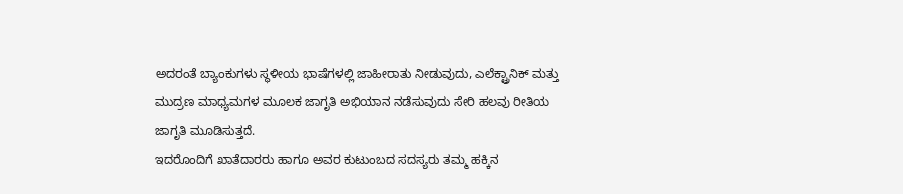ಅದರಂತೆ ಬ್ಯಾಂಕುಗಳು ಸ್ಥಳೀಯ ಭಾಷೆಗಳಲ್ಲಿ ಜಾಹೀರಾತು ನೀಡುವುದು, ಎಲೆಕ್ಟ್ರಾನಿಕ್ ಮತ್ತು ಮುದ್ರಣ ಮಾಧ್ಯಮಗಳ ಮೂಲಕ ಜಾಗೃತಿ ಅಭಿಯಾನ ನಡೆಸುವುದು ಸೇರಿ ಹಲವು ರೀತಿಯ ಜಾಗೃತಿ ಮೂಡಿಸುತ್ತದೆ.
ಇದರೊಂದಿಗೆ ಖಾತೆದಾರರು ಹಾಗೂ ಅವರ ಕುಟುಂಬದ ಸದಸ್ಯರು ತಮ್ಮ ಹಕ್ಕಿನ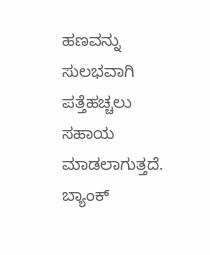ಹಣವನ್ನು ಸುಲಭವಾಗಿ ಪತ್ತೆಹಚ್ಚಲು ಸಹಾಯ ಮಾಡಲಾಗುತ್ತದೆ. ಬ್ಯಾಂಕ್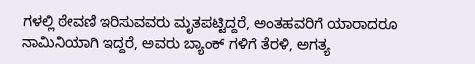ಗಳಲ್ಲಿ ಠೇವಣಿ ಇರಿಸುವವರು ಮೃತಪಟ್ಟಿದ್ದರೆ, ಅಂತಹವರಿಗೆ ಯಾರಾದರೂ ನಾಮಿನಿಯಾಗಿ ಇದ್ದರೆ, ಅವರು ಬ್ಯಾಂಕ್ ಗಳಿಗೆ ತೆರಳಿ, ಅಗತ್ಯ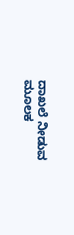ದಾಖಲೆ ನೀಡುವ ಮೂಲಕ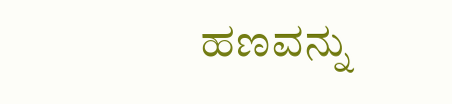ಹಣವನ್ನು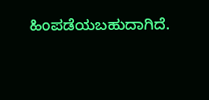ಹಿಂಪಡೆಯಬಹುದಾಗಿದೆ.